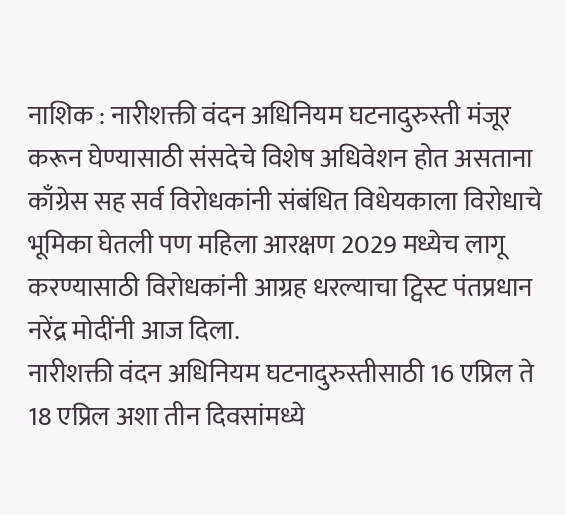नाशिक : नारीशक्ती वंदन अधिनियम घटनादुरुस्ती मंजूर करून घेण्यासाठी संसदेचे विशेष अधिवेशन होत असताना काँग्रेस सह सर्व विरोधकांनी संबंधित विधेयकाला विरोधाचे भूमिका घेतली पण महिला आरक्षण 2029 मध्येच लागू करण्यासाठी विरोधकांनी आग्रह धरल्याचा ट्विस्ट पंतप्रधान नरेंद्र मोदींनी आज दिला.
नारीशक्ती वंदन अधिनियम घटनादुरुस्तीसाठी 16 एप्रिल ते 18 एप्रिल अशा तीन दिवसांमध्ये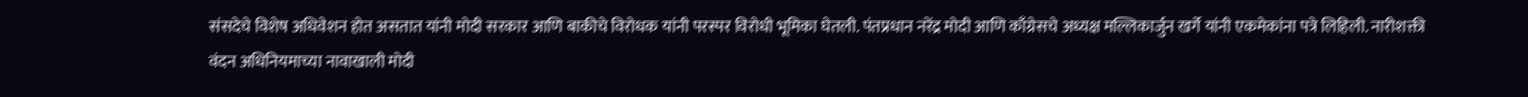संसदेचे विशेष अधिवेशन होत असतात यांनी मोदी सरकार आणि बाकीचे विरोधक यांनी परस्पर विरोधी भूमिका घेतली. पंतप्रधान नरेंद्र मोदी आणि काँग्रेसचे अध्यक्ष मल्लिकार्जुन खर्गे यांनी एकमेकांना पत्रे लिहिली. नारीशक्ती वंदन अधिनियमाच्या नावाखाली मोदी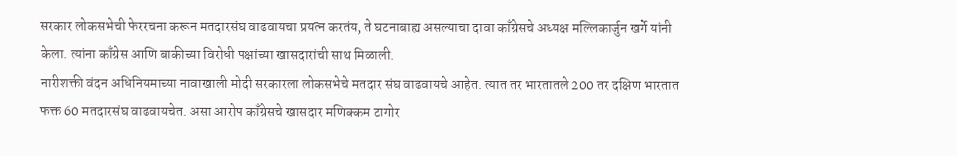सरकार लोकसभेची फेररचना करून मतदारसंघ वाढवायचा प्रयत्न करतंय, ते घटनाबाह्य असल्याचा दावा काँग्रेसचे अध्यक्ष मल्लिकार्जुन खर्गे यांनी केला. त्यांना काँग्रेस आणि बाकीच्या विरोधी पक्षांच्या खासदारांची साथ मिळाली.
नारीशक्ती वंदन अधिनियमाच्या नावाखाली मोदी सरकारला लोकसभेचे मतदार संघ वाढवायचे आहेत. त्यात तर भारतातले 200 तर दक्षिण भारतात फक्त 60 मतदारसंघ वाढवायचेत. असा आरोप काँग्रेसचे खासदार मणिक्कम टागोर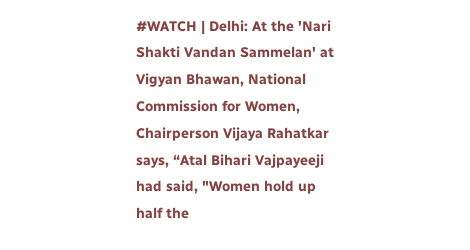#WATCH | Delhi: At the 'Nari Shakti Vandan Sammelan' at Vigyan Bhawan, National Commission for Women, Chairperson Vijaya Rahatkar says, “Atal Bihari Vajpayeeji had said, "Women hold up half the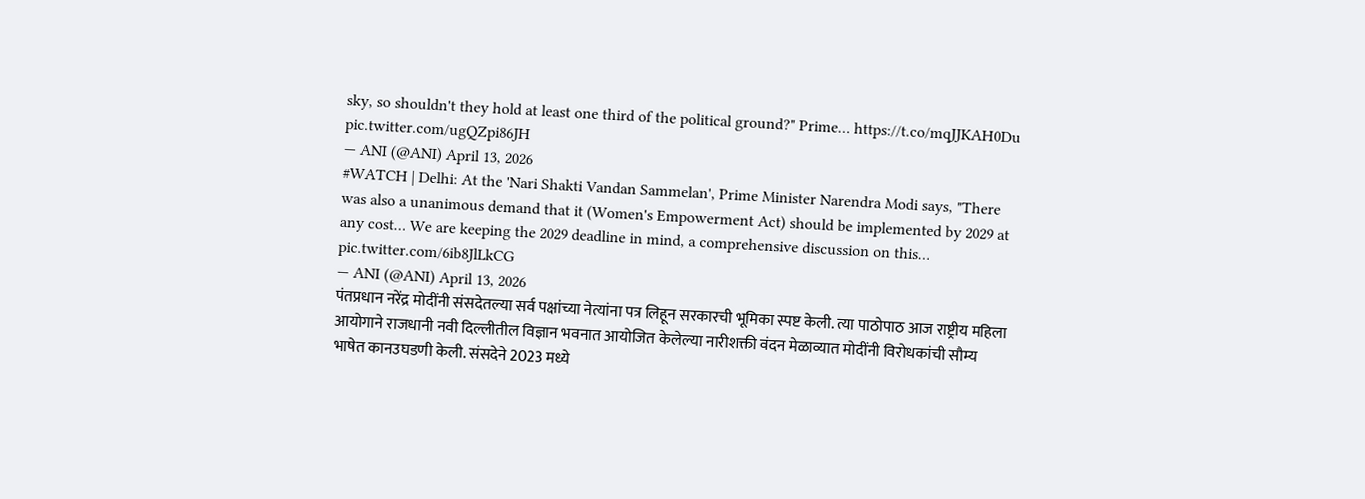sky, so shouldn't they hold at least one third of the political ground?" Prime… https://t.co/mqJJKAH0Du pic.twitter.com/ugQZpi86JH
— ANI (@ANI) April 13, 2026
#WATCH | Delhi: At the 'Nari Shakti Vandan Sammelan', Prime Minister Narendra Modi says, "There was also a unanimous demand that it (Women's Empowerment Act) should be implemented by 2029 at any cost… We are keeping the 2029 deadline in mind, a comprehensive discussion on this… pic.twitter.com/6ib8JlLkCG
— ANI (@ANI) April 13, 2026
पंतप्रधान नरेंद्र मोदींनी संसदेतल्या सर्व पक्षांच्या नेत्यांना पत्र लिहून सरकारची भूमिका स्पष्ट केली. त्या पाठोपाठ आज राष्ट्रीय महिला आयोगाने राजधानी नवी दिल्लीतील विज्ञान भवनात आयोजित केलेल्या नारीशक्ती वंदन मेळाव्यात मोदींनी विरोधकांची सौम्य भाषेत कानउघडणी केली. संसदेने 2023 मध्ये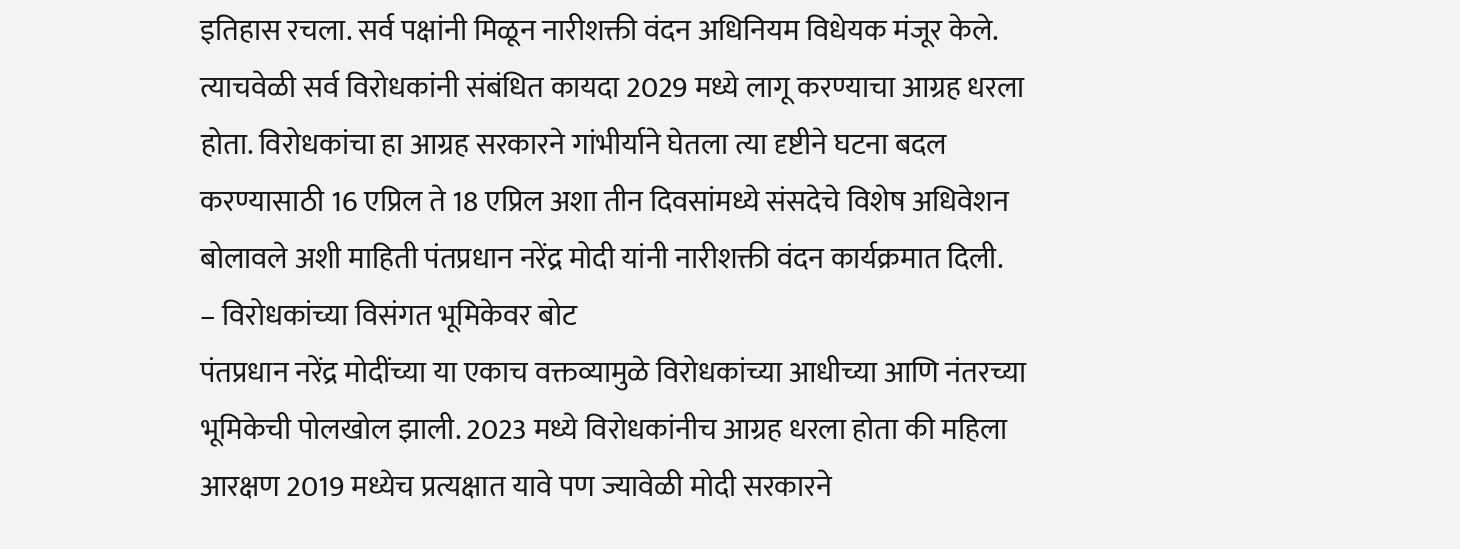इतिहास रचला. सर्व पक्षांनी मिळून नारीशक्ती वंदन अधिनियम विधेयक मंजूर केले. त्याचवेळी सर्व विरोधकांनी संबंधित कायदा 2029 मध्ये लागू करण्याचा आग्रह धरला होता. विरोधकांचा हा आग्रह सरकारने गांभीर्याने घेतला त्या दृष्टीने घटना बदल करण्यासाठी 16 एप्रिल ते 18 एप्रिल अशा तीन दिवसांमध्ये संसदेचे विशेष अधिवेशन बोलावले अशी माहिती पंतप्रधान नरेंद्र मोदी यांनी नारीशक्ती वंदन कार्यक्रमात दिली.
– विरोधकांच्या विसंगत भूमिकेवर बोट
पंतप्रधान नरेंद्र मोदींच्या या एकाच वक्तव्यामुळे विरोधकांच्या आधीच्या आणि नंतरच्या भूमिकेची पोलखोल झाली. 2023 मध्ये विरोधकांनीच आग्रह धरला होता की महिला आरक्षण 2019 मध्येच प्रत्यक्षात यावे पण ज्यावेळी मोदी सरकारने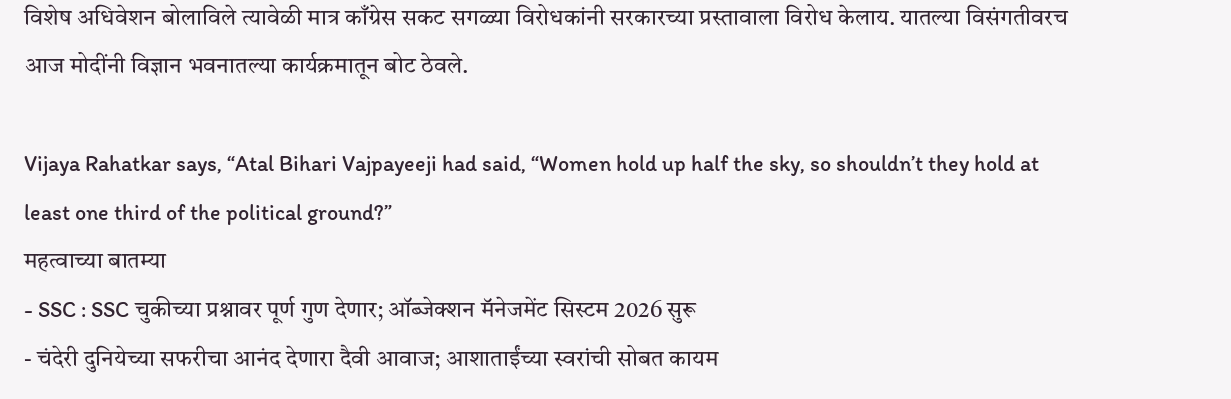विशेष अधिवेशन बोलाविले त्यावेळी मात्र काँग्रेस सकट सगळ्या विरोधकांनी सरकारच्या प्रस्तावाला विरोध केलाय. यातल्या विसंगतीवरच आज मोदींनी विज्ञान भवनातल्या कार्यक्रमातून बोट ठेवले.

Vijaya Rahatkar says, “Atal Bihari Vajpayeeji had said, “Women hold up half the sky, so shouldn’t they hold at least one third of the political ground?”
महत्वाच्या बातम्या
- SSC : SSC चुकीच्या प्रश्नावर पूर्ण गुण देणार; ऑब्जेक्शन मॅनेजमेंट सिस्टम 2026 सुरू
- चंदेरी दुनियेच्या सफरीचा आनंद देणारा दैवी आवाज; आशाताईंच्या स्वरांची सोबत कायम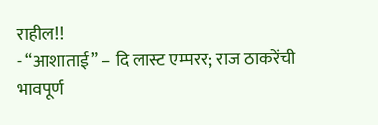राहील!!
- “आशाताई” – दि लास्ट एम्परर; राज ठाकरेंची भावपूर्ण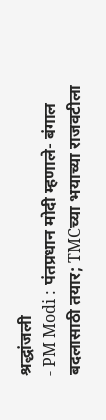श्रद्धांजली
- PM Modi : पंतप्रधान मोदी म्हणाले- बंगाल बदलासाठी तयार; TMCच्या भयाच्या राजवटीला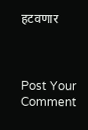हटवणार



Post Your Comment